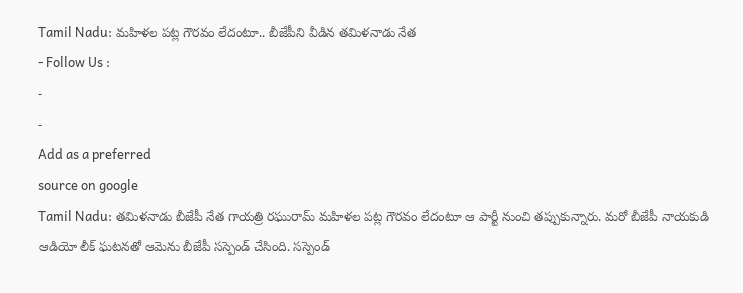Tamil Nadu: మహిళల పట్ల గౌరవం లేదంటూ.. బీజేపీని వీడిన తమిళనాడు నేత
- Follow Us :
-
-
Add as a preferred
source on google
Tamil Nadu: తమిళనాడు బీజేపీ నేత గాయత్రి రఘురామ్ మహిళల పట్ల గౌరవం లేదంటూ ఆ పార్టీ నుంచి తప్పుకున్నారు. మరో బీజేపీ నాయకుడి ఆడియో లీక్ ఘటనతో ఆమెను బీజేపీ సస్పెండ్ చేసింది. సస్పెండ్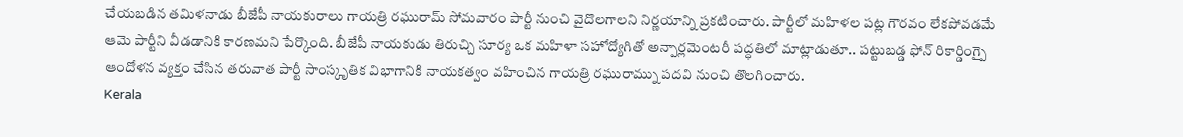చేయబడిన తమిళనాడు బీజేపీ నాయకురాలు గాయత్రి రఘురామ్ సోమవారం పార్టీ నుంచి వైదొలగాలని నిర్ణయాన్ని ప్రకటించారు. పార్టీలో మహిళల పట్ల గౌరవం లేకపోవడమే ఆమె పార్టీని వీడడానికి కారణమని పేర్కొంది. బీజేపీ నాయకుడు తిరుచ్చి సూర్య ఒక మహిళా సహోద్యోగితో అన్పార్లమెంటరీ పద్ధతిలో మాట్లాడుతూ.. పట్టుబడ్డ ఫోన్ రికార్డింగ్పై ఆందోళన వ్యక్తం చేసిన తరువాత పార్టీ సాంస్కృతిక విభాగానికి నాయకత్వం వహించిన గాయత్రి రఘురామ్ను పదవి నుంచి తొలగించారు.
Kerala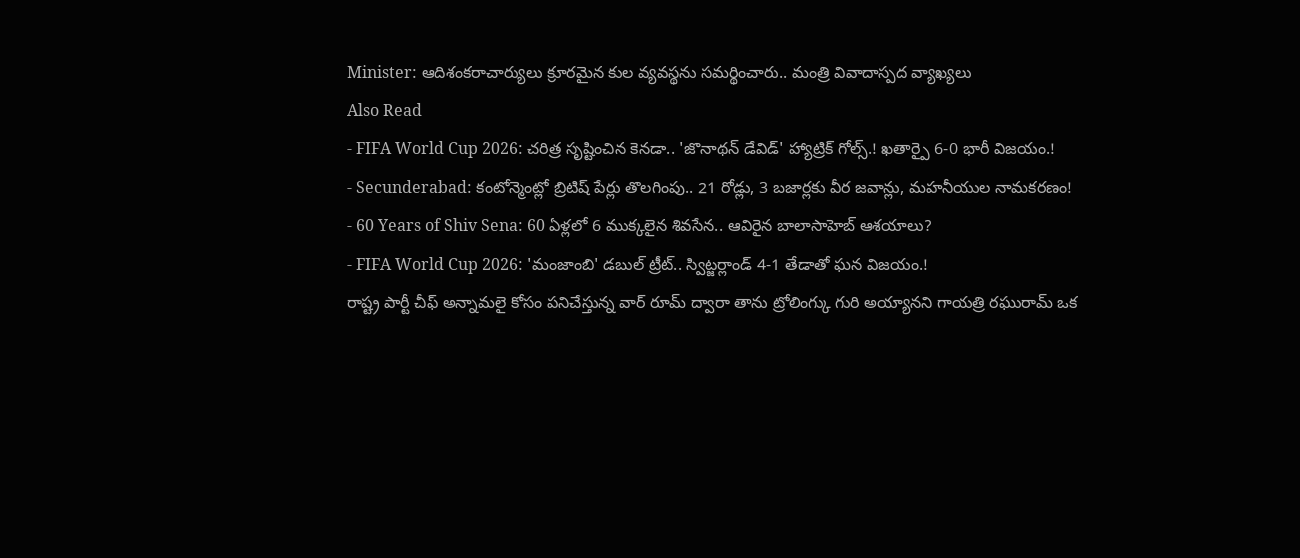Minister: ఆదిశంకరాచార్యులు క్రూరమైన కుల వ్యవస్థను సమర్థించారు.. మంత్రి వివాదాస్పద వ్యాఖ్యలు
Also Read
- FIFA World Cup 2026: చరిత్ర సృష్టించిన కెనడా.. 'జొనాథన్ డేవిడ్' హ్యాట్రిక్ గోల్స్.! ఖతార్పై 6-0 భారీ విజయం.!
- Secunderabad: కంటోన్మెంట్లో బ్రిటిష్ పేర్లు తొలగింపు.. 21 రోడ్లు, 3 బజార్లకు వీర జవాన్లు, మహనీయుల నామకరణం!
- 60 Years of Shiv Sena: 60 ఏళ్లలో 6 ముక్కలైన శివసేన.. ఆవిరైన బాలాసాహెబ్ ఆశయాలు?
- FIFA World Cup 2026: 'మంజాంబి' డబుల్ ట్రీట్.. స్విట్జర్లాండ్ 4-1 తేడాతో ఘన విజయం.!
రాష్ట్ర పార్టీ చీఫ్ అన్నామలై కోసం పనిచేస్తున్న వార్ రూమ్ ద్వారా తాను ట్రోలింగ్కు గురి అయ్యానని గాయత్రి రఘురామ్ ఒక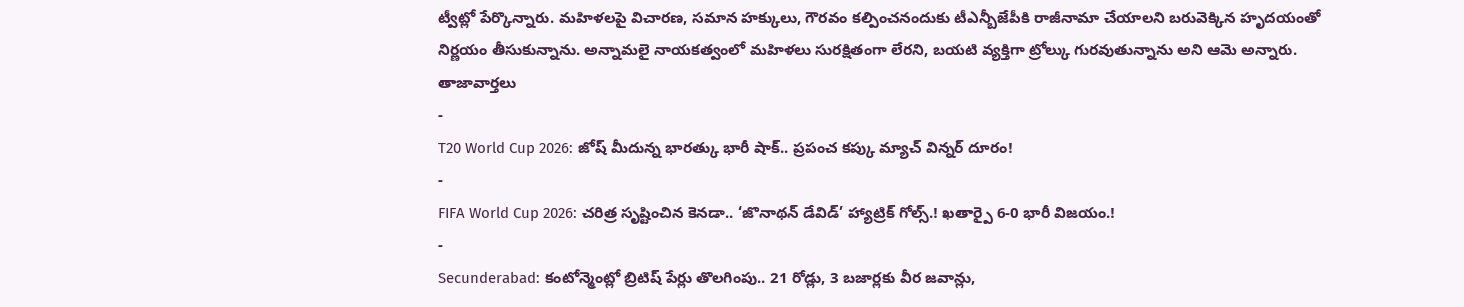ట్వీట్లో పేర్కొన్నారు. మహిళలపై విచారణ, సమాన హక్కులు, గౌరవం కల్పించనందుకు టీఎన్బీజేపీకి రాజీనామా చేయాలని బరువెక్కిన హృదయంతో నిర్ణయం తీసుకున్నాను. అన్నామలై నాయకత్వంలో మహిళలు సురక్షితంగా లేరని, బయటి వ్యక్తిగా ట్రోల్కు గురవుతున్నాను అని ఆమె అన్నారు.
తాజావార్తలు
-
T20 World Cup 2026: జోష్ మీదున్న భారత్కు భారీ షాక్.. ప్రపంచ కప్కు మ్యాచ్ విన్నర్ దూరం!
-
FIFA World Cup 2026: చరిత్ర సృష్టించిన కెనడా.. ‘జొనాథన్ డేవిడ్’ హ్యాట్రిక్ గోల్స్.! ఖతార్పై 6-0 భారీ విజయం.!
-
Secunderabad: కంటోన్మెంట్లో బ్రిటిష్ పేర్లు తొలగింపు.. 21 రోడ్లు, 3 బజార్లకు వీర జవాన్లు,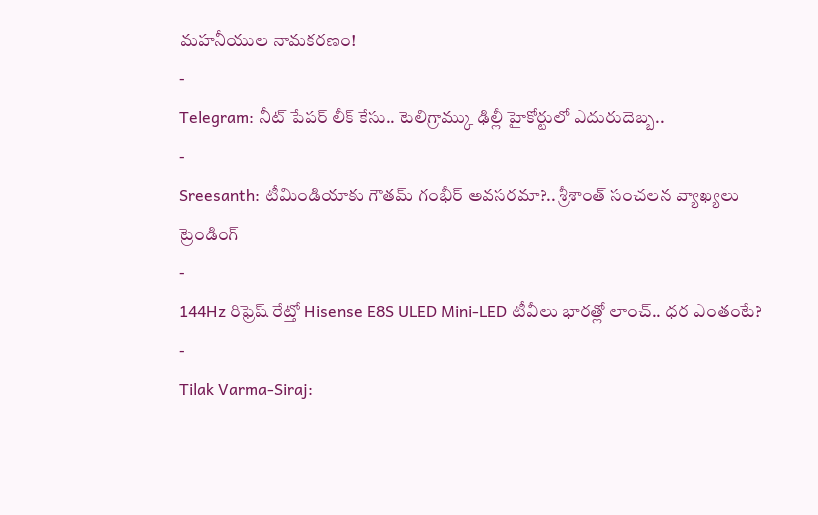మహనీయుల నామకరణం!
-
Telegram: నీట్ పేపర్ లీక్ కేసు.. టెలిగ్రామ్కు ఢిల్లీ హైకోర్టులో ఎదురుదెబ్బ..
-
Sreesanth: టీమిండియాకు గౌతమ్ గంభీర్ అవసరమా?.. శ్రీశాంత్ సంచలన వ్యాఖ్యలు
ట్రెండింగ్
-
144Hz రిఫ్రెష్ రేట్తో Hisense E8S ULED Mini-LED టీవీలు భారత్లో లాంచ్.. ధర ఎంతంటే?
-
Tilak Varma-Siraj: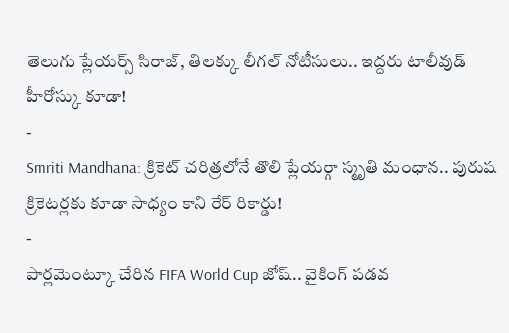తెలుగు ప్లేయర్స్ సిరాజ్, తిలక్కు లీగల్ నోటీసులు.. ఇద్దరు టాలీవుడ్ హీరోస్కు కూడా!
-
Smriti Mandhana: క్రికెట్ చరిత్రలోనే తొలి ప్లేయర్గా స్మృతి మంధాన.. పురుష క్రికెటర్లకు కూడా సాధ్యం కాని రేర్ రికార్డు!
-
పార్లమెంట్కూ చేరిన FIFA World Cup జోష్.. వైకింగ్ పడవ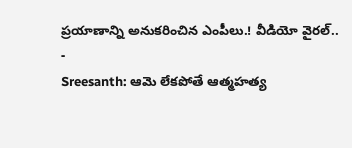ప్రయాణాన్ని అనుకరించిన ఎంపీలు.! వీడియో వైరల్..
-
Sreesanth: ఆమె లేకపోతే ఆత్మహత్య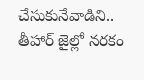చేసుకునేవాడిని.. తీహార్ జైల్లో నరకం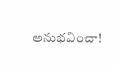అనుభవించా!